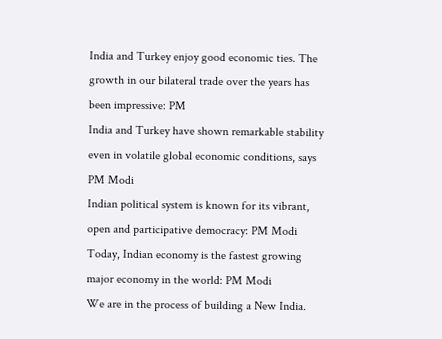India and Turkey enjoy good economic ties. The growth in our bilateral trade over the years has been impressive: PM
India and Turkey have shown remarkable stability even in volatile global economic conditions, says PM Modi
Indian political system is known for its vibrant, open and participative democracy: PM Modi
Today, Indian economy is the fastest growing major economy in the world: PM Modi
We are in the process of building a New India.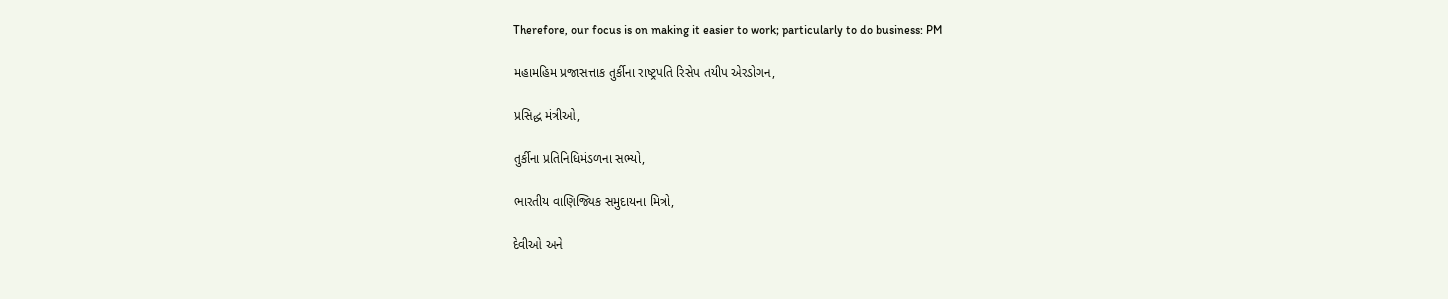Therefore, our focus is on making it easier to work; particularly to do business: PM

મહામહિમ પ્રજાસત્તાક તુર્કીના રાષ્ટ્રપતિ રિસેપ તયીપ એરડોગન,

પ્રસિદ્ધ મંત્રીઓ,

તુર્કીના પ્રતિનિધિમંડળના સભ્યો,

ભારતીય વાણિજ્યિક સમુદાયના મિત્રો,

દેવીઓ અને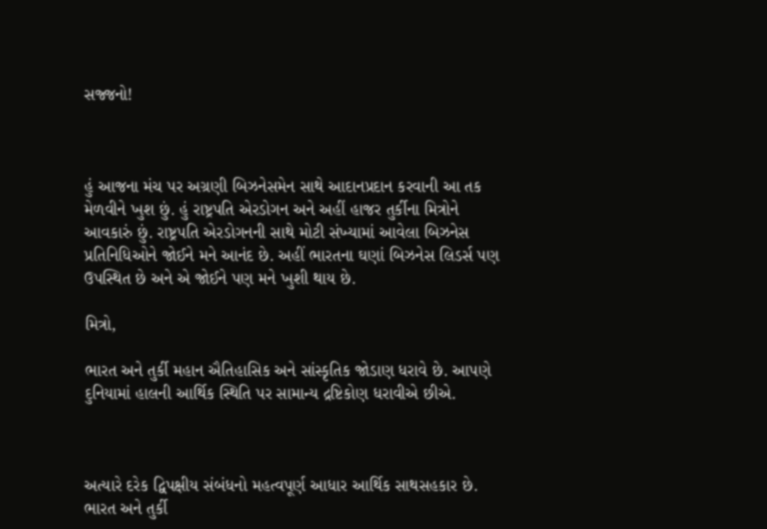સજ્જનો!



હું આજના મંચ પર અગ્રણી બિઝનેસમેન સાથે આદાનપ્રદાન કરવાની આ તક મેળવીને ખુશ છું. હું રાષ્ટ્રપતિ એરડોગન અને અહીં હાજર તુર્કીના મિત્રોને આવકારું છું. રાષ્ટ્રપતિ એરડોગનની સાથે મોટી સંખ્યામાં આવેલા બિઝનેસ પ્રતિનિધિઓને જોઈને મને આનંદ છે. અહીં ભારતના ઘણાં બિઝનેસ લિડર્સ પણ ઉપસ્થિત છે અને એ જોઈને પણ મને ખુશી થાય છે.

મિત્રો,

ભારત અને તુર્કી મહાન ઐતિહાસિક અને સાંસ્કૃતિક જોડાણ ધરાવે છે. આપણે દુનિયામાં હાલની આર્થિક સ્થિતિ પર સામાન્ય દ્રષ્ટિકોણ ધરાવીએ છીએ.



અત્યારે દરેક દ્વિપક્ષીય સંબંધનો મહત્વપૂર્ણ આધાર આર્થિક સાથસહકાર છે. ભારત અને તુર્કી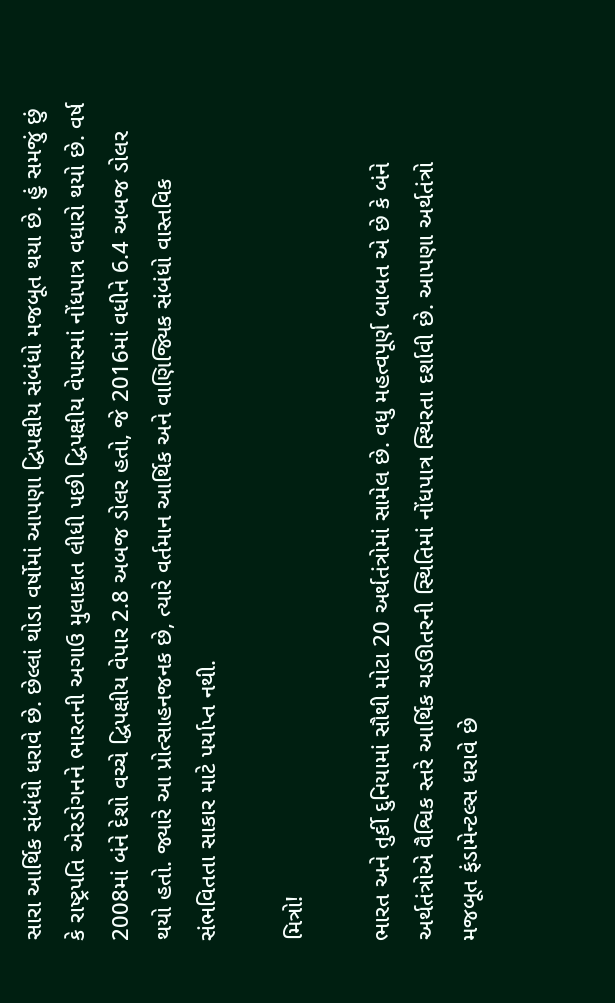સારા આર્થિક સંબંધો ધરાવે છે. છેલ્લાં થોડા વર્ષોમાં આપણા દ્વિપક્ષીય સંબંધો મજબૂત થયા છે. હું સમજું છું કે રાષ્ટ્રપતિ એરડોગનને ભારતની અગાઉ મુલાકાત લીધી પછી દ્વિપક્ષીય વેપારમાં નોંધપાત્ર વધારો થયો છે. વર્ષ 2008માં બંને દેશો વચ્ચે દ્વિપક્ષીય વેપાર 2.8 અબજ ડોલર હતો, જે 2016માં વધીને 6.4 અબજ ડોલર થયો હતો. જ્યારે આ પ્રોત્સાહનજનક છે, ત્યારે વર્તમાન આર્થિક અને વાણિજ્યિક સંબંધો વાસ્તવિક સંભવિતતા સાકાર માટે પર્યાપ્ત નથી.

મિત્રો!

ભારત અને તુર્કી દુનિયામાં સૌથી મોટા 20 અર્થતંત્રોમાં સામેલ છે. વધુ મહત્વપૂર્ણ બાબત એ છે કે બંને અર્થતંત્રોએ વૈશ્વિક સ્તરે આર્થિક ચડઊતરની સ્થિતિમાં નોંધપાત્ર સ્થિરતા દર્શાવી છે. આપણા અર્થતંત્રો મજબૂત ફંડામેન્ટલ્સ ધરાવે છે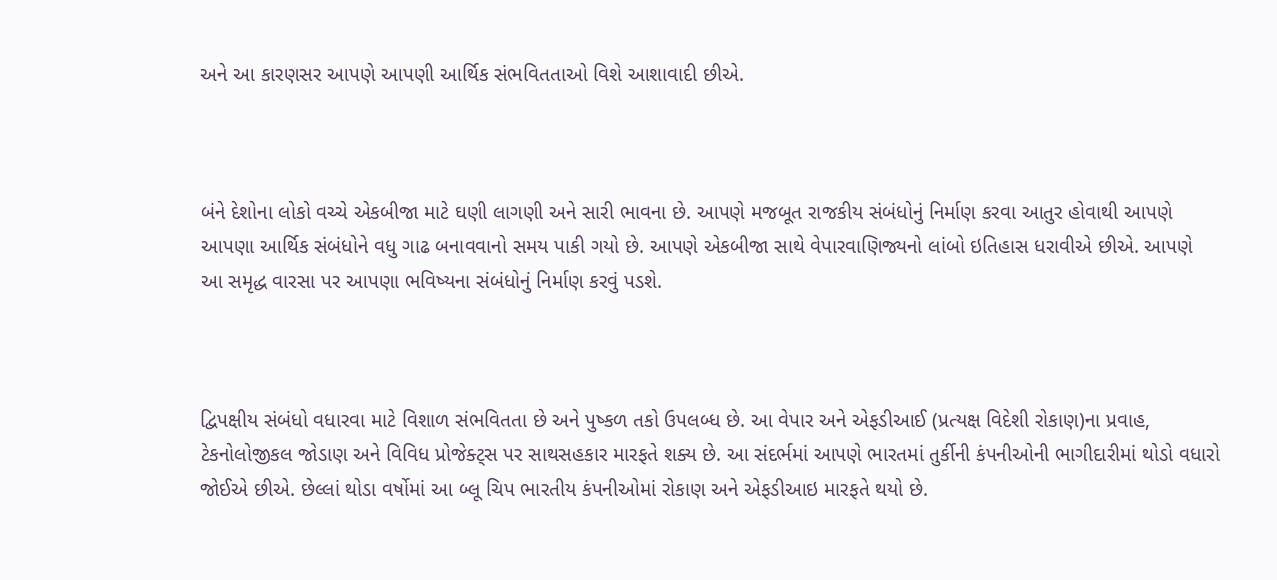અને આ કારણસર આપણે આપણી આર્થિક સંભવિતતાઓ વિશે આશાવાદી છીએ.



બંને દેશોના લોકો વચ્ચે એકબીજા માટે ઘણી લાગણી અને સારી ભાવના છે. આપણે મજબૂત રાજકીય સંબંધોનું નિર્માણ કરવા આતુર હોવાથી આપણે આપણા આર્થિક સંબંધોને વધુ ગાઢ બનાવવાનો સમય પાકી ગયો છે. આપણે એકબીજા સાથે વેપારવાણિજ્યનો લાંબો ઇતિહાસ ધરાવીએ છીએ. આપણે આ સમૃદ્ધ વારસા પર આપણા ભવિષ્યના સંબંધોનું નિર્માણ કરવું પડશે.



દ્વિપક્ષીય સંબંધો વધારવા માટે વિશાળ સંભવિતતા છે અને પુષ્કળ તકો ઉપલબ્ધ છે. આ વેપાર અને એફડીઆઈ (પ્રત્યક્ષ વિદેશી રોકાણ)ના પ્રવાહ, ટેકનોલોજીકલ જોડાણ અને વિવિધ પ્રોજેક્ટ્સ પર સાથસહકાર મારફતે શક્ય છે. આ સંદર્ભમાં આપણે ભારતમાં તુર્કીની કંપનીઓની ભાગીદારીમાં થોડો વધારો જોઈએ છીએ. છેલ્લાં થોડા વર્ષોમાં આ બ્લૂ ચિપ ભારતીય કંપનીઓમાં રોકાણ અને એફડીઆઇ મારફતે થયો છે.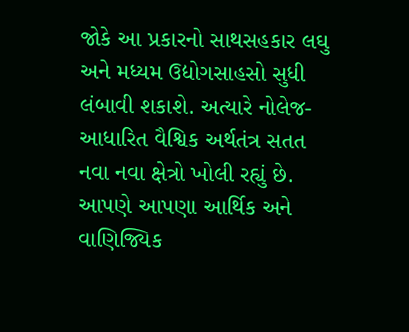જોકે આ પ્રકારનો સાથસહકાર લઘુ અને મધ્યમ ઉદ્યોગસાહસો સુધી લંબાવી શકાશે. અત્યારે નોલેજ-આધારિત વૈશ્વિક અર્થતંત્ર સતત નવા નવા ક્ષેત્રો ખોલી રહ્યું છે. આપણે આપણા આર્થિક અને વાણિજ્યિક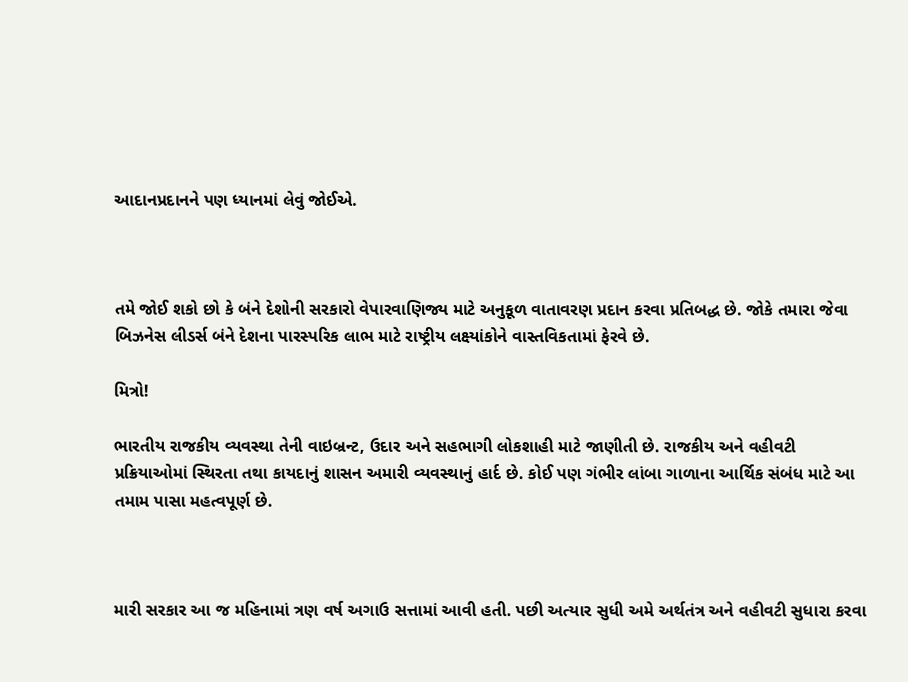આદાનપ્રદાનને પણ ધ્યાનમાં લેવું જોઈએ.



તમે જોઈ શકો છો કે બંને દેશોની સરકારો વેપારવાણિજ્ય માટે અનુકૂળ વાતાવરણ પ્રદાન કરવા પ્રતિબદ્ધ છે. જોકે તમારા જેવા બિઝનેસ લીડર્સ બંને દેશના પારસ્પરિક લાભ માટે રાષ્ટ્રીય લક્ષ્યાંકોને વાસ્તવિકતામાં ફેરવે છે.

મિત્રો!

ભારતીય રાજકીય વ્યવસ્થા તેની વાઇબ્રન્ટ, ઉદાર અને સહભાગી લોકશાહી માટે જાણીતી છે. રાજકીય અને વહીવટી પ્રક્રિયાઓમાં સ્થિરતા તથા કાયદાનું શાસન અમારી વ્યવસ્થાનું હાર્દ છે. કોઈ પણ ગંભીર લાંબા ગાળાના આર્થિક સંબંધ માટે આ તમામ પાસા મહત્વપૂર્ણ છે.



મારી સરકાર આ જ મહિનામાં ત્રણ વર્ષ અગાઉ સત્તામાં આવી હતી. પછી અત્યાર સુધી અમે અર્થતંત્ર અને વહીવટી સુધારા કરવા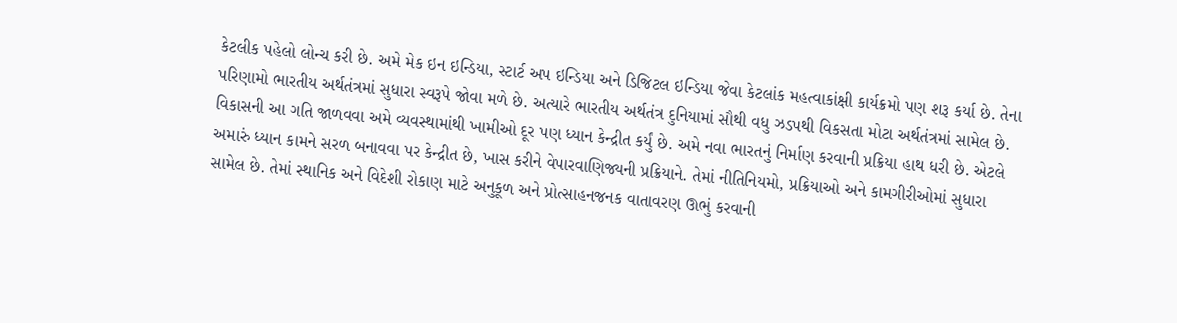કેટલીક પહેલો લોન્ચ કરી છે. અમે મેક ઇન ઇન્ડિયા, સ્ટાર્ટ અપ ઇન્ડિયા અને ડિજિટલ ઇન્ડિયા જેવા કેટલાંક મહત્વાકાંક્ષી કાર્યક્રમો પણ શરૂ કર્યા છે. તેના પરિણામો ભારતીય અર્થતંત્રમાં સુધારા સ્વરૂપે જોવા મળે છે. અત્યારે ભારતીય અર્થતંત્ર દુનિયામાં સૌથી વધુ ઝડપથી વિકસતા મોટા અર્થતંત્રમાં સામેલ છે. વિકાસની આ ગતિ જાળવવા અમે વ્યવસ્થામાંથી ખામીઓ દૂર પણ ધ્યાન કેન્દ્રીત કર્યું છે. અમે નવા ભારતનું નિર્માણ કરવાની પ્રક્રિયા હાથ ધરી છે. એટલે અમારું ધ્યાન કામને સરળ બનાવવા પર કેન્દ્રીત છે, ખાસ કરીને વેપારવાણિજ્યની પ્રક્રિયાને. તેમાં નીતિનિયમો, પ્રક્રિયાઓ અને કામગીરીઓમાં સુધારા સામેલ છે. તેમાં સ્થાનિક અને વિદેશી રોકાણ માટે અનુકૂળ અને પ્રોત્સાહનજનક વાતાવરણ ઊભું કરવાની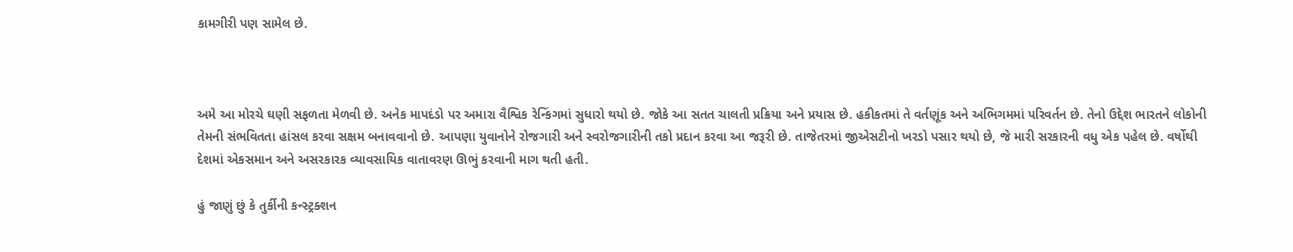કામગીરી પણ સામેલ છે.



અમે આ મોરચે ઘણી સફળતા મેળવી છે. અનેક માપદંડો પર અમારા વૈશ્વિક રેન્કિંગમાં સુધારો થયો છે. જોકે આ સતત ચાલતી પ્રક્રિયા અને પ્રયાસ છે. હકીકતમાં તે વર્તણૂંક અને અભિગમમાં પરિવર્તન છે. તેનો ઉદ્દેશ ભારતને લોકોની તેમની સંભવિતતા હાંસલ કરવા સક્ષમ બનાવવાનો છે. આપણા યુવાનોને રોજગારી અને સ્વરોજગારીની તકો પ્રદાન કરવા આ જરૂરી છે. તાજેતરમાં જીએસટીનો ખરડો પસાર થયો છે, જે મારી સરકારની વધુ એક પહેલ છે. વર્ષોથી દેશમાં એકસમાન અને અસરકારક વ્યાવસાયિક વાતાવરણ ઊભું કરવાની માગ થતી હતી.

હું જાણું છું કે તુર્કીની કન્સ્ટ્રક્શન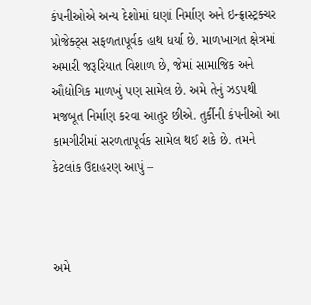કંપનીઓએ અન્ય દેશોમાં ઘણાં નિર્માણ અને ઇન્ફ્રાસ્ટ્રક્ચર પ્રોજેક્ટ્સ સફળતાપૂર્વક હાથ ધર્યા છે. માળખાગત ક્ષેત્રમાં અમારી જરૂરિયાત વિશાળ છે, જેમાં સામાજિક અને ઔદ્યોગિક માળખું પણ સામેલ છે. અમે તેનું ઝડપથી મજબૂત નિર્માણ કરવા આતુર છીએ. તુર્કીની કંપનીઓ આ કામગીરીમાં સરળતાપૂર્વક સામેલ થઈ શકે છે. તમને કેટલાંક ઉદાહરણ આપું –



અમે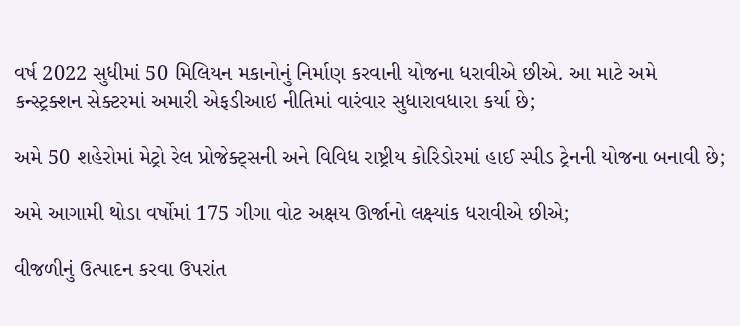વર્ષ 2022 સુધીમાં 50 મિલિયન મકાનોનું નિર્માણ કરવાની યોજના ધરાવીએ છીએ. આ માટે અમે કન્સ્ટ્રક્શન સેક્ટરમાં અમારી એફડીઆઇ નીતિમાં વારંવાર સુધારાવધારા કર્યા છે;

અમે 50 શહેરોમાં મેટ્રો રેલ પ્રોજેક્ટ્સની અને વિવિધ રાષ્ટ્રીય કોરિડોરમાં હાઈ સ્પીડ ટ્રેનની યોજના બનાવી છે;

અમે આગામી થોડા વર્ષોમાં 175 ગીગા વોટ અક્ષય ઊર્જાનો લક્ષ્યાંક ધરાવીએ છીએ;

વીજળીનું ઉત્પાદન કરવા ઉપરાંત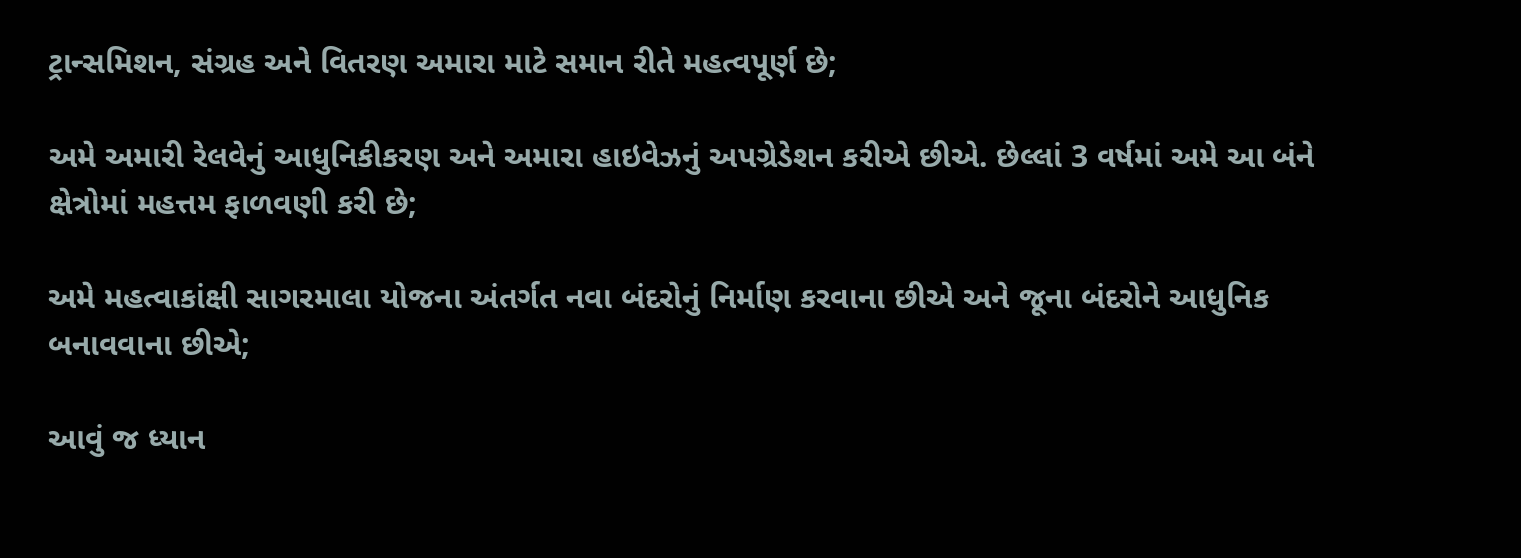ટ્રાન્સમિશન, સંગ્રહ અને વિતરણ અમારા માટે સમાન રીતે મહત્વપૂર્ણ છે;

અમે અમારી રેલવેનું આધુનિકીકરણ અને અમારા હાઇવેઝનું અપગ્રેડેશન કરીએ છીએ. છેલ્લાં 3 વર્ષમાં અમે આ બંને ક્ષેત્રોમાં મહત્તમ ફાળવણી કરી છે;

અમે મહત્વાકાંક્ષી સાગરમાલા યોજના અંતર્ગત નવા બંદરોનું નિર્માણ કરવાના છીએ અને જૂના બંદરોને આધુનિક બનાવવાના છીએ;

આવું જ ધ્યાન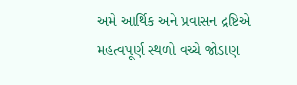અમે આર્થિક અને પ્રવાસન દ્રષ્ટિએ મહત્વપૂર્ણ સ્થળો વચ્ચે જોડાણ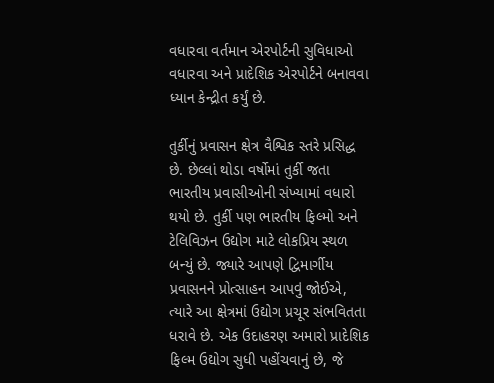વધારવા વર્તમાન એરપોર્ટની સુવિધાઓ વધારવા અને પ્રાદેશિક એરપોર્ટને બનાવવા ધ્યાન કેન્દ્રીત કર્યું છે.

તુર્કીનું પ્રવાસન ક્ષેત્ર વૈશ્વિક સ્તરે પ્રસિદ્ધ છે. છેલ્લાં થોડા વર્ષોમાં તુર્કી જતા ભારતીય પ્રવાસીઓની સંખ્યામાં વધારો થયો છે. તુર્કી પણ ભારતીય ફિલ્મો અને ટેલિવિઝન ઉદ્યોગ માટે લોકપ્રિય સ્થળ બન્યું છે. જ્યારે આપણે દ્વિમાર્ગીય પ્રવાસનને પ્રોત્સાહન આપવું જોઈએ, ત્યારે આ ક્ષેત્રમાં ઉદ્યોગ પ્રચૂર સંભવિતતા ધરાવે છે. એક ઉદાહરણ અમારો પ્રાદેશિક ફિલ્મ ઉદ્યોગ સુધી પહોંચવાનું છે, જે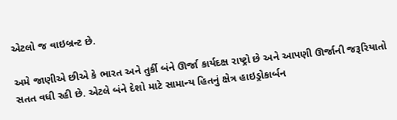એટલો જ વાઇબ્રન્ટ છે.

અમે જાણીએ છીએ કે ભારત અને તુર્કી બંને ઊર્જા કાર્યદક્ષ રાષ્ટ્રો છે અને આપણી ઊર્જાની જરૂરિયાતો સતત વધી રહી છે. એટલે બંને દેશો માટે સામાન્ય હિતનું ક્ષેત્ર હાઇડ્રોકાર્બન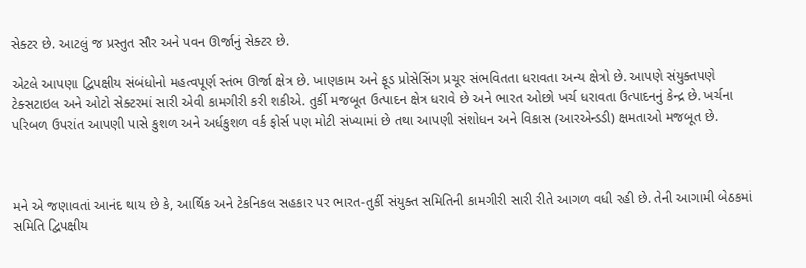સેક્ટર છે. આટલું જ પ્રસ્તુત સૌર અને પવન ઊર્જાનું સેક્ટર છે.

એટલે આપણા દ્વિપક્ષીય સંબંધોનો મહત્વપૂર્ણ સ્તંભ ઊર્જા ક્ષેત્ર છે. ખાણકામ અને ફૂડ પ્રોસેસિંગ પ્રચૂર સંભવિતતા ધરાવતા અન્ય ક્ષેત્રો છે. આપણે સંયુક્તપણે ટેક્સટાઇલ અને ઓટો સેક્ટરમાં સારી એવી કામગીરી કરી શકીએ. તુર્કી મજબૂત ઉત્પાદન ક્ષેત્ર ધરાવે છે અને ભારત ઓછો ખર્ચ ધરાવતા ઉત્પાદનનું કેન્દ્ર છે. ખર્ચના પરિબળ ઉપરાંત આપણી પાસે કુશળ અને અર્ધકુશળ વર્ક ફોર્સ પણ મોટી સંખ્યામાં છે તથા આપણી સંશોધન અને વિકાસ (આરએન્ડડી) ક્ષમતાઓ મજબૂત છે.



મને એ જણાવતાં આનંદ થાય છે કે, આર્થિક અને ટેકનિકલ સહકાર પર ભારત-તુર્કી સંયુક્ત સમિતિની કામગીરી સારી રીતે આગળ વધી રહી છે. તેની આગામી બેઠકમાં સમિતિ દ્વિપક્ષીય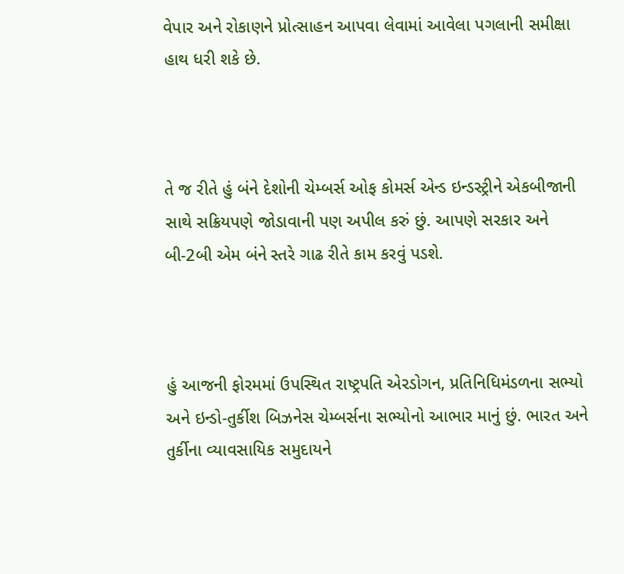વેપાર અને રોકાણને પ્રોત્સાહન આપવા લેવામાં આવેલા પગલાની સમીક્ષા હાથ ધરી શકે છે.



તે જ રીતે હું બંને દેશોની ચેમ્બર્સ ઓફ કોમર્સ એન્ડ ઇન્ડસ્ટ્રીને એકબીજાની સાથે સક્રિયપણે જોડાવાની પણ અપીલ કરું છું. આપણે સરકાર અને બી-2બી એમ બંને સ્તરે ગાઢ રીતે કામ કરવું પડશે.



હું આજની ફોરમમાં ઉપસ્થિત રાષ્ટ્રપતિ એરડોગન, પ્રતિનિધિમંડળના સભ્યો અને ઇન્ડો-તુર્કીશ બિઝનેસ ચેમ્બર્સના સભ્યોનો આભાર માનું છું. ભારત અને તુર્કીના વ્યાવસાયિક સમુદાયને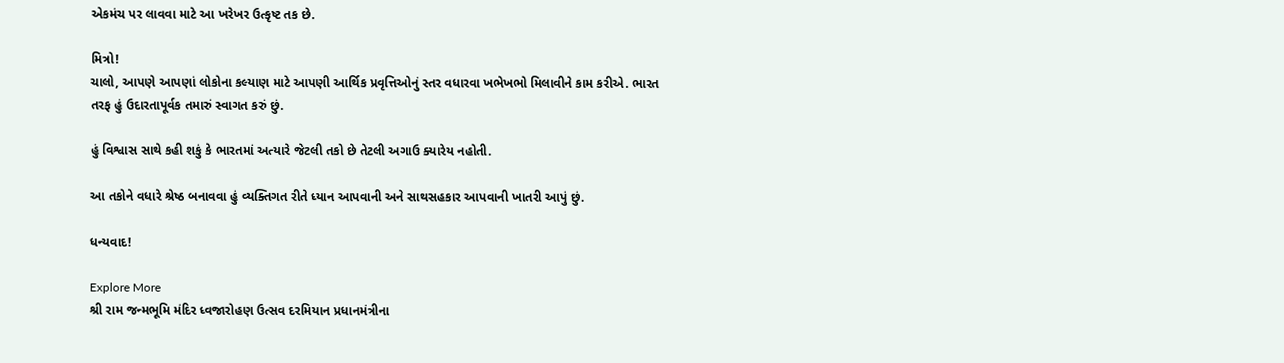એકમંચ પર લાવવા માટે આ ખરેખર ઉત્કૃષ્ટ તક છે.

મિત્રો!
ચાલો, આપણે આપણાં લોકોના કલ્યાણ માટે આપણી આર્થિક પ્રવૃત્તિઓનું સ્તર વધારવા ખભેખભો મિલાવીને કામ કરીએ. ભારત તરફ હું ઉદારતાપૂર્વક તમારું સ્વાગત કરું છું.

હું વિશ્વાસ સાથે કહી શકું કે ભારતમાં અત્યારે જેટલી તકો છે તેટલી અગાઉ ક્યારેય નહોતી.

આ તકોને વધારે શ્રેષ્ઠ બનાવવા હું વ્યક્તિગત રીતે ધ્યાન આપવાની અને સાથસહકાર આપવાની ખાતરી આપું છું.

ધન્યવાદ!

Explore More
શ્રી રામ જન્મભૂમિ મંદિર ધ્વજારોહણ ઉત્સવ દરમિયાન પ્રધાનમંત્રીના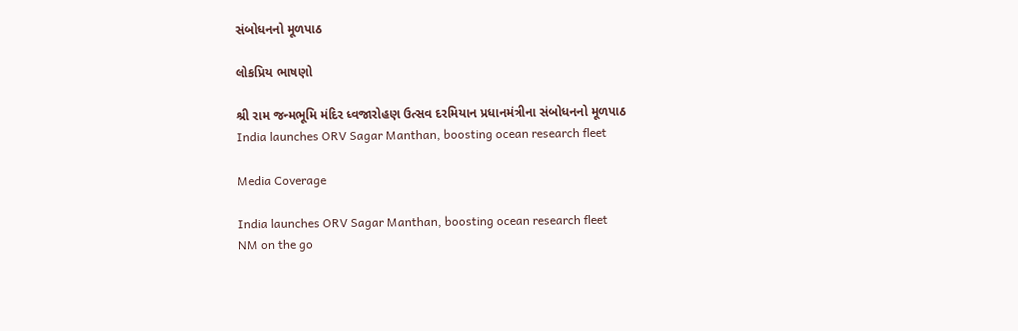સંબોધનનો મૂળપાઠ

લોકપ્રિય ભાષણો

શ્રી રામ જન્મભૂમિ મંદિર ધ્વજારોહણ ઉત્સવ દરમિયાન પ્રધાનમંત્રીના સંબોધનનો મૂળપાઠ
India launches ORV Sagar Manthan, boosting ocean research fleet

Media Coverage

India launches ORV Sagar Manthan, boosting ocean research fleet
NM on the go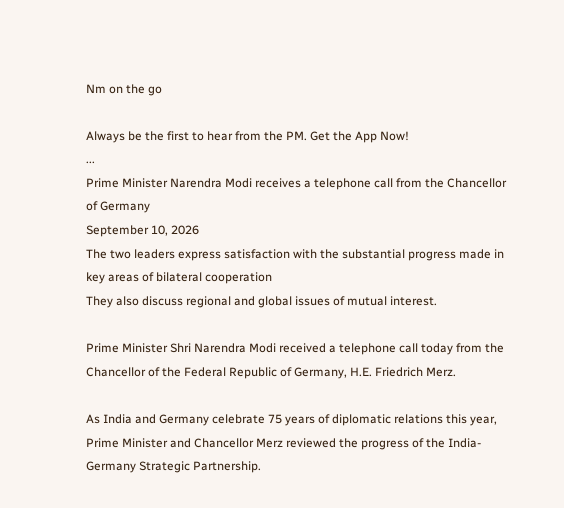Nm on the go

Always be the first to hear from the PM. Get the App Now!
...
Prime Minister Narendra Modi receives a telephone call from the Chancellor of Germany
September 10, 2026
The two leaders express satisfaction with the substantial progress made in key areas of bilateral cooperation
They also discuss regional and global issues of mutual interest.

Prime Minister Shri Narendra Modi received a telephone call today from the Chancellor of the Federal Republic of Germany, H.E. Friedrich Merz.

As India and Germany celebrate 75 years of diplomatic relations this year, Prime Minister and Chancellor Merz reviewed the progress of the India-Germany Strategic Partnership.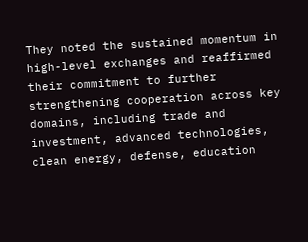They noted the sustained momentum in high-level exchanges and reaffirmed their commitment to further strengthening cooperation across key domains, including trade and investment, advanced technologies, clean energy, defense, education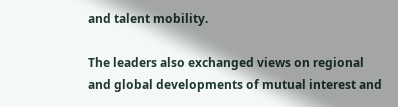and talent mobility.

The leaders also exchanged views on regional and global developments of mutual interest and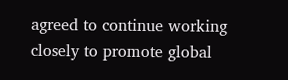agreed to continue working closely to promote global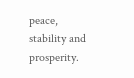peace, stability and prosperity.